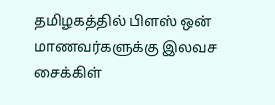தமிழகத்தில் பிளஸ் ஒன் மாணவர்களுக்கு இலவச சைக்கிள்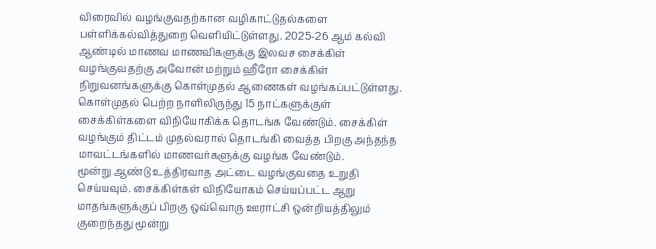விரைவில் வழங்குவதற்கான வழிகாட்டுதல்களை பள்ளிக்கல்வித்துறை வெளியிட்டுள்ளது. 2025-26 ஆம் கல்வி ஆண்டில் மாணவ மாணவிகளுக்கு இலவச சைக்கிள் வழங்குவதற்கு அவோன் மற்றும் ஹீரோ சைக்கிள் நிறுவனங்களுக்கு கொள்முதல் ஆணைகள் வழங்கப்பட்டுள்ளது. கொள்முதல் பெற்ற நாளிலிருந்து 15 நாட்களுக்குள் சைக்கிள்களை விநியோகிக்க தொடங்க வேண்டும். சைக்கிள் வழங்கும் திட்டம் முதல்வரால் தொடங்கி வைத்த பிறகு அந்தந்த மாவட்டங்களில் மாணவர்களுக்கு வழங்க வேண்டும்.
மூன்று ஆண்டு உத்திரவாத அட்டை வழங்குவதை உறுதி செய்யவும். சைக்கிள்கள் விநியோகம் செய்யப்பட்ட ஆறு மாதங்களுக்குப் பிறகு ஒவ்வொரு ஊராட்சி ஒன்றியத்திலும் குறைந்தது மூன்று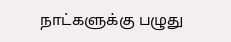நாட்களுக்கு பழுது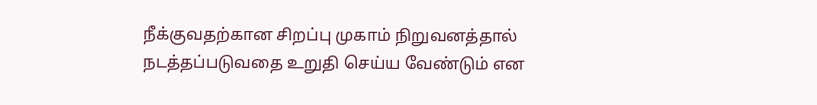நீக்குவதற்கான சிறப்பு முகாம் நிறுவனத்தால் நடத்தப்படுவதை உறுதி செய்ய வேண்டும் என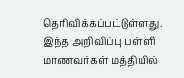தெரிவிக்கப்பட்டுள்ளது. இந்த அறிவிப்பு பள்ளி மாணவர்கள் மத்தியில்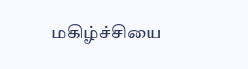மகிழ்ச்சியை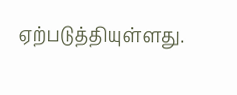ஏற்படுத்தியுள்ளது.